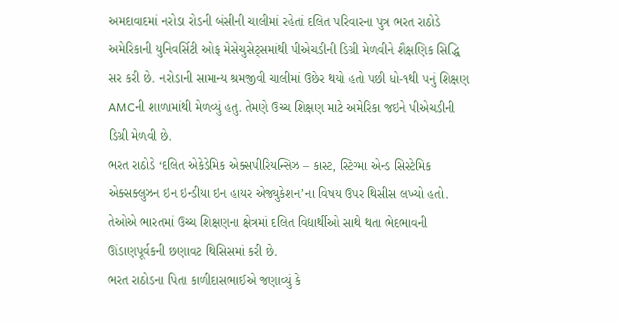અમદાવાદમાં નરોડા રોડની બંસીની ચાલીમાં રહેતાં દલિત પરિવારના પુત્ર ભરત રાઠોડે અમેરિકાની યુનિવર્સિટી ઓફ મેસેચુસેટ્સમાંથી પીએચડીની ડિગ્રી મેળવીને શૈક્ષણિક સિદ્ધિ સર કરી છે. નરોડાની સામાન્ય શ્રમજીવી ચાલીમાં ઉછેર થયો હતો પછી ધો-૧થી ૫નું શિક્ષણ AMCની શાળામાંથી મેળવ્યું હતુ. તેમણે ઉચ્ચ શિક્ષણ માટે અમેરિકા જઇને પીએચડીની ડિગ્રી મેળવી છે.
ભરત રાઠોડે ‘દલિત એકેડેમિક એક્સપીરિયન્સિઝ – કાસ્ટ, સ્ટિગ્મા એન્ડ સિસ્ટેમિક એક્સક્લુઝન ઇન ઇન્ડીયા ઇન હાયર એજ્યુકેશન’ના વિષય ઉપર થિસીસ લખ્યો હતો. તેઓએ ભારતમાં ઉચ્ચ શિક્ષણના ક્ષેત્રમાં દલિત વિદ્યાર્થીઓ સાથે થતા ભેદભાવની ઊંડાણપૂર્વકની છણાવટ થિસિસમાં કરી છે.
ભરત રાઠોડના પિતા કાળીદાસભાઈએ જણાવ્યું કે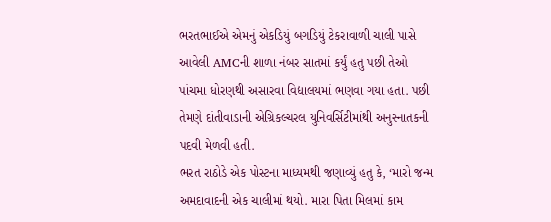ભરતભાઈએ એમનું એકડિયું બગડિયું ટેકરાવાળી ચાલી પાસે આવેલી AMCની શાળા નંબર સાતમાં કર્યું હતુ પછી તેઓ પાંચમા ધોરણથી અસારવા વિદ્યાલયમાં ભણવા ગયા હતા. પછી તેમણે દાંતીવાડાની એગ્રિકલ્ચરલ યુનિવર્સિટીમાંથી અનુસ્નાતકની પદવી મેળવી હતી.
ભરત રાઠોડે એક પોસ્ટના માધ્યમથી જણાવ્યું હતુ કે, ‘મારો જન્મ અમદાવાદની એક ચાલીમાં થયો. મારા પિતા મિલમાં કામ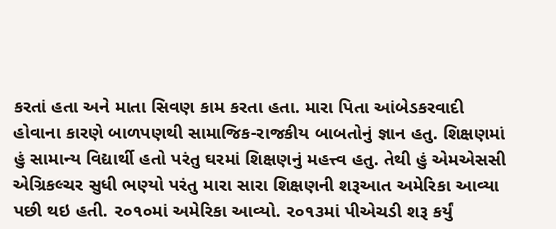કરતાં હતા અને માતા સિવણ કામ કરતા હતા. મારા પિતા આંબેડકરવાદી હોવાના કારણે બાળપણથી સામાજિક-રાજકીય બાબતોનું જ્ઞાન હતુ. શિક્ષણમાં હું સામાન્ય વિદ્યાર્થી હતો પરંતુ ઘરમાં શિક્ષણનું મહત્ત્વ હતુ. તેથી હું એમએસસી એગ્રિકલ્ચર સુધી ભણ્યો પરંતુ મારા સારા શિક્ષણની શરૂઆત અમેરિકા આવ્યા પછી થઇ હતી. ૨૦૧૦માં અમેરિકા આવ્યો. ૨૦૧૩માં પીએચડી શરૂ કર્યું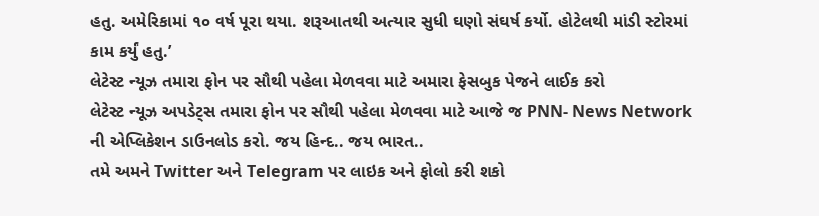હતુ. અમેરિકામાં ૧૦ વર્ષ પૂરા થયા. શરૂઆતથી અત્યાર સુધી ઘણો સંઘર્ષ કર્યો. હોટેલથી માંડી સ્ટોરમાં કામ કર્યું હતુ.’
લેટેસ્ટ ન્યૂઝ તમારા ફોન પર સૌથી પહેલા મેળવવા માટે અમારા ફેસબુક પેજને લાઈક કરો
લેટેસ્ટ ન્યૂઝ અપડેટ્સ તમારા ફોન પર સૌથી પહેલા મેળવવા માટે આજે જ PNN- News Network ની એપ્લિકેશન ડાઉનલોડ કરો. જય હિન્દ.. જય ભારત..
તમે અમને Twitter અને Telegram પર લાઇક અને ફોલો કરી શકો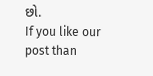છો.
If you like our post than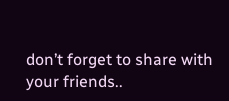don’t forget to share with your friends..